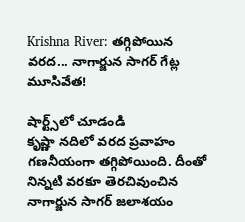Krishna River: తగ్గిపోయిన వరద... నాగార్జున సాగర్ గేట్ల మూసివేత!

షార్ట్స్‌లో చూడండి
కృష్ణా నదిలో వరద ప్రవాహం గణనీయంగా తగ్గిపోయింది. దీంతో నిన్నటి వరకూ తెరచివుంచిన నాగార్జున సాగర్ జలాశయం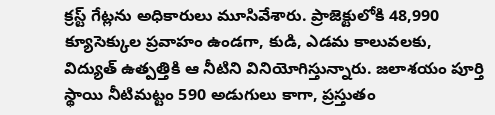క్రస్ట్ గేట్లను అధికారులు మూసివేశారు. ప్రాజెక్టులోకి 48,990 క్యూసెక్కుల ప్రవాహం ఉండగా, కుడి, ఎడమ కాలువలకు, విద్యుత్ ఉత్పత్తికి ఆ నీటిని వినియోగిస్తున్నారు. జలాశయం పూర్తి స్థాయి నీటిమట్టం 590 అడుగులు కాగా, ప్రస్తుతం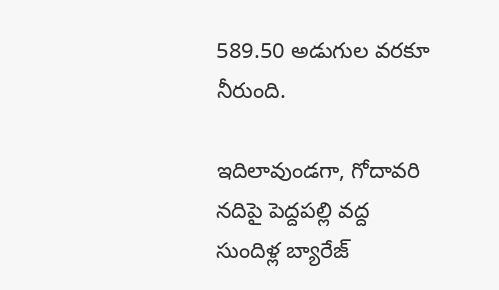589.50 అడుగుల వరకూ నీరుంది.

ఇదిలావుండగా, గోదావరి నదిపై పెద్దపల్లి వద్ద సుందిళ్ల బ్యారేజ్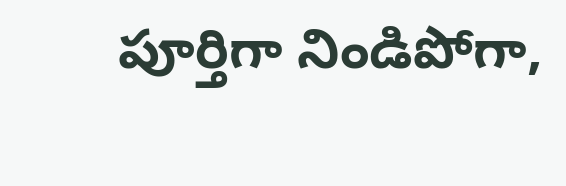పూర్తిగా నిండిపోగా,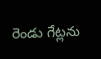రెండు గేట్లను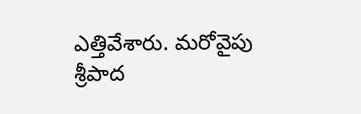ఎత్తివేశారు. మరోవైపు శ్రీపాద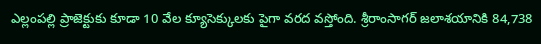ఎల్లంపల్లి ప్రాజెక్టుకు కూడా 10 వేల క్యూసెక్కులకు పైగా వరద వస్తోంది. శ్రీరాంసాగర్‌ జలాశయానికి 84,738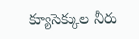క్యూసెక్కుల నీరు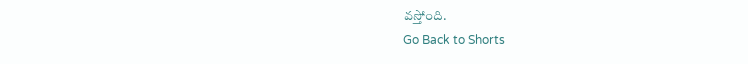వస్తోంది.
Go Back to Shorts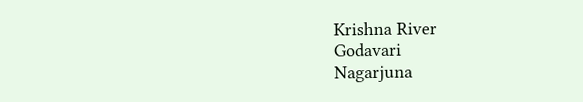Krishna River
Godavari
Nagarjuna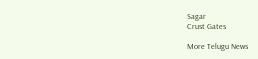Sagar
Crust Gates

More Telugu News